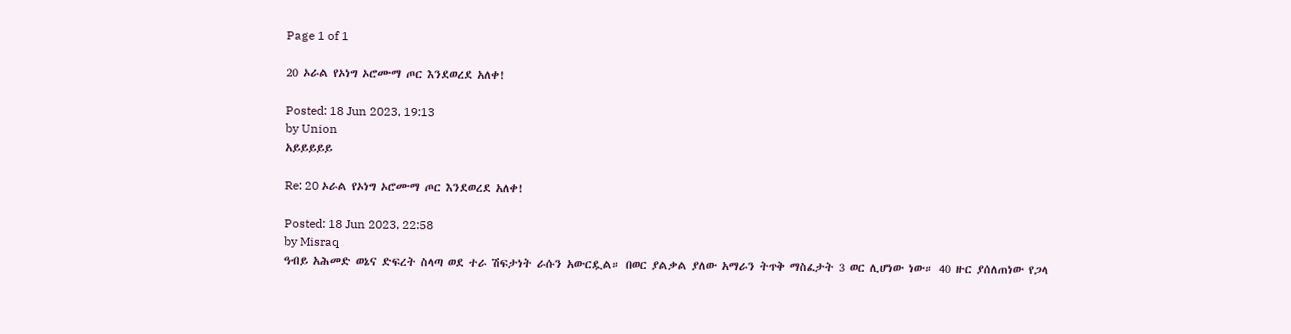Page 1 of 1

20 ኦራል የኦነግ ኦሮሙማ ጦር እንደወረደ አለቀ!

Posted: 18 Jun 2023, 19:13
by Union
አይይይይይ

Re: 20 ኦራል የኦነግ ኦሮሙማ ጦር እንደወረደ አለቀ!

Posted: 18 Jun 2023, 22:58
by Misraq
ዓብይ አሕመድ ወኔና ድፍረት ስላጣ ወደ ተራ ሽፍታነት ራሱን አውርዷል። በወር ያልቃል ያለው አማራን ትጥቅ ማስፈታት 3 ወር ሊሆነው ነው። 40 ዙር ያሰለጠነው የጋላ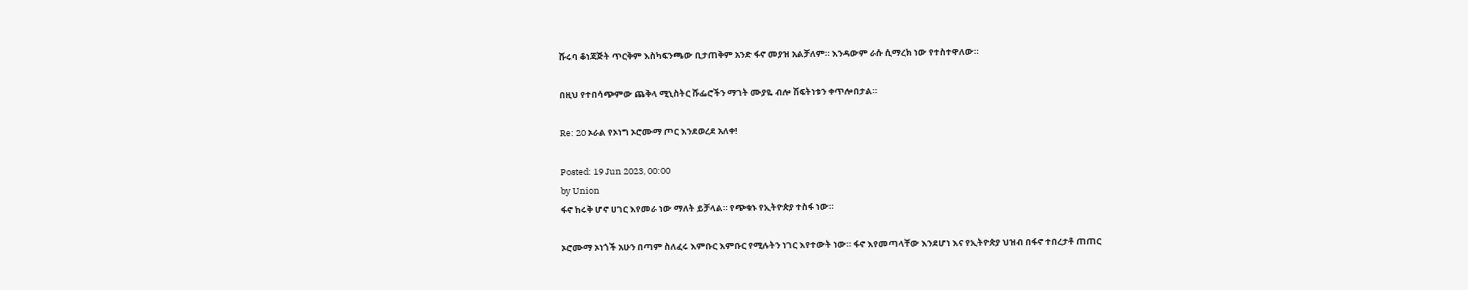ሹሩባ ቆነጃጅት ጥርቅም እስካፍንጫው ቢታጠቅም አንድ ፋኖ መያዝ አልቻለም። እንዳውም ራሱ ሲማረክ ነው የተስተዋለው።

በዚህ የተበሳጭምው ጨቅላ ሚኒስትር ሹፌሮችን ማገት ሙያዬ ብሎ ሽፍትነቱን ቀጥሎበታል።

Re: 20 ኦራል የኦነግ ኦሮሙማ ጦር እንደወረደ አለቀ!

Posted: 19 Jun 2023, 00:00
by Union
ፋኖ ከሩቅ ሆኖ ሀገር እየመራ ነው ማለት ይቻላል። የጭቁኑ የኢትዮጵያ ተስፋ ነው።

ኦሮሙማ ኦነጎች አሁን በጣም ስለፈሩ እምቡር እምቡር የሚሉትን ነገር እየተውት ነው። ፋኖ እየመጣላቸው እንደሆነ እና የኢትዮጵያ ህዝብ በፋኖ ተበረታቶ ጠጠር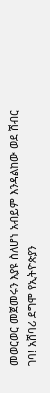መወርወር መጀመሩን እያዩ ስለሆነ አብይም እንዳልከው ወደ ሽብር ገባ! አሸባሪ ደግሞ የኢትዮጵያን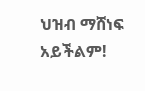ህዝብ ማሸነፍ አይችልም!